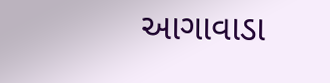આગાવાડા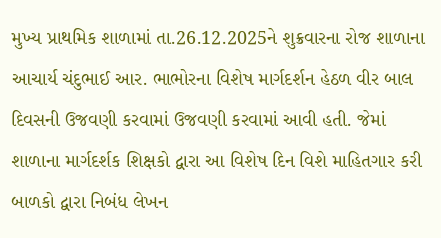મુખ્ય પ્રાથમિક શાળામાં તા.26.12.2025ને શુક્રવારના રોજ શાળાના આચાર્ય ચંદુભાઈ આર. ભાભોરના વિશેષ માર્ગદર્શન હેઠળ વીર બાલ દિવસની ઉજવણી કરવામાં ઉજવણી કરવામાં આવી હતી. જેમાં શાળાના માર્ગદર્શક શિક્ષકો દ્વારા આ વિશેષ દિન વિશે માહિતગાર કરી બાળકો દ્વારા નિબંધ લેખન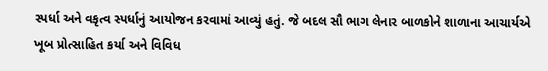સ્પર્ધા અને વકૃત્વ સ્પર્ધાનું આયોજન કરવામાં આવ્યું હતું. જે બદલ સૌ ભાગ લેનાર બાળકોને શાળાના આચાર્યએ ખૂબ પ્રોત્સાહિત કર્યા અને વિવિધ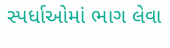સ્પર્ધાઓમાં ભાગ લેવા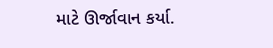માટે ઊર્જાવાન કર્યા.